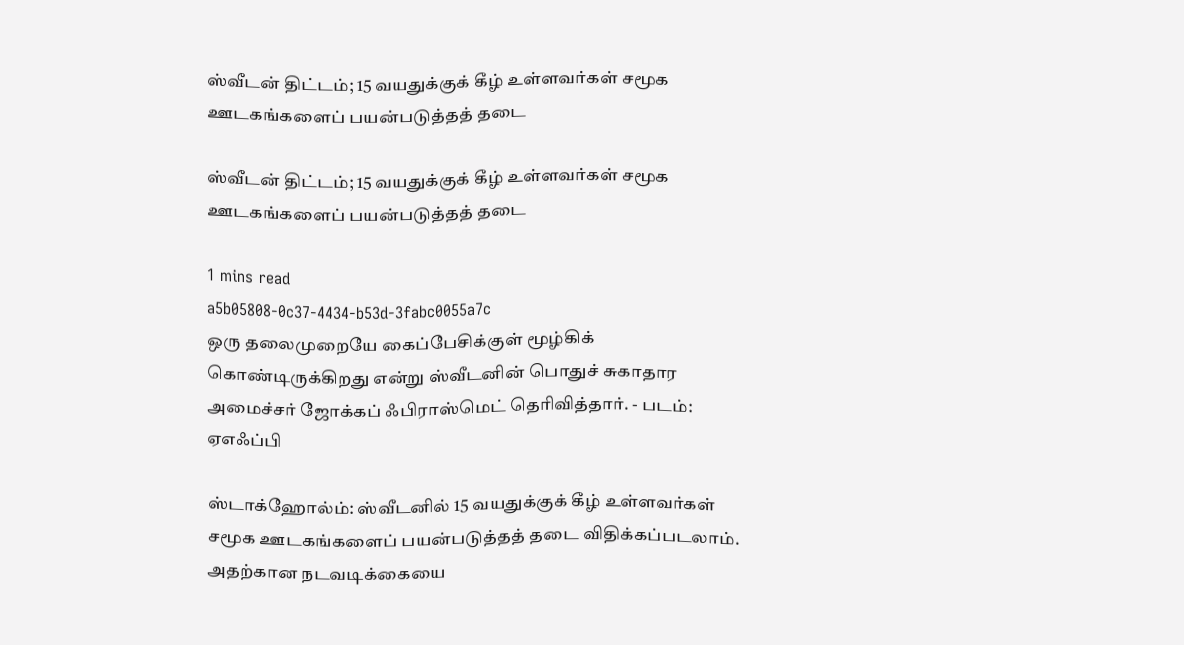ஸ்வீடன் திட்டம்; 15 வயதுக்குக் கீழ் உள்ளவர்கள் சமூக ஊடகங்களைப் பயன்படுத்தத் தடை

ஸ்வீடன் திட்டம்; 15 வயதுக்குக் கீழ் உள்ளவர்கள் சமூக ஊடகங்களைப் பயன்படுத்தத் தடை

1 mins read
a5b05808-0c37-4434-b53d-3fabc0055a7c
ஒரு தலைமுறையே கைப்பேசிக்குள் மூழ்கிக் கொண்டிருக்கிறது என்று ஸ்வீடனின் பொதுச் சுகாதார அமைச்சர் ஜோக்கப் ஃபிராஸ்மெட் தெரிவித்தார். - படம்: ஏஎஃப்பி

ஸ்டாக்ஹோல்ம்: ஸ்வீடனில் 15 வயதுக்குக் கீழ் உள்ளவர்கள் சமூக ஊடகங்களைப் பயன்படுத்தத் தடை விதிக்கப்படலாம். அதற்கான நடவடிக்கையை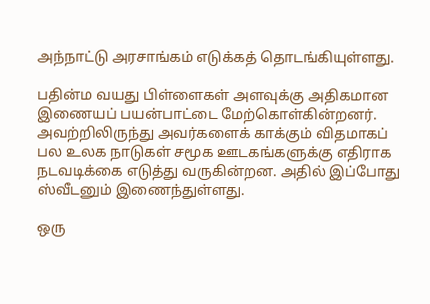அந்நாட்டு அரசாங்கம் எடுக்கத் தொடங்கியுள்ளது.

பதின்ம வயது பிள்ளைகள் அளவுக்கு அதிகமான இணையப் பயன்பாட்டை மேற்கொள்கின்றனர். அவற்றிலிருந்து அவர்களைக் காக்கும் விதமாகப் பல உலக நாடுகள் சமூக ஊடகங்களுக்கு எதிராக நடவடிக்கை எடுத்து வருகின்றன. அதில் இப்போது ஸ்வீடனும் இணைந்துள்ளது.

ஒரு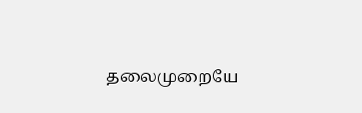தலைமுறையே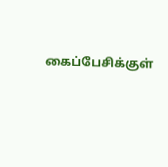கைப்பேசிக்குள்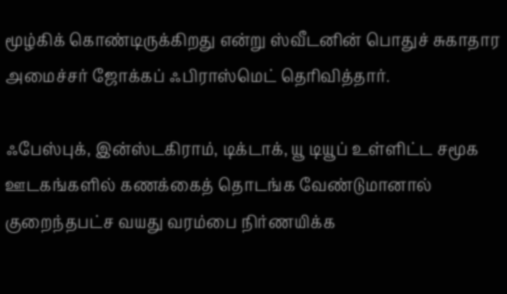மூழ்கிக் கொண்டிருக்கிறது என்று ஸ்வீடனின் பொதுச் சுகாதார அமைச்சர் ஜோக்கப் ஃபிராஸ்மெட் தெரிவித்தார்.

ஃபேஸ்புக், இன்ஸ்டகிராம், டிக்டாக், யூ டியூப் உள்ளிட்ட சமூக ஊடகங்களில் கணக்கைத் தொடங்க வேண்டுமானால் குறைந்தபட்ச வயது வரம்பை நிர்ணயிக்க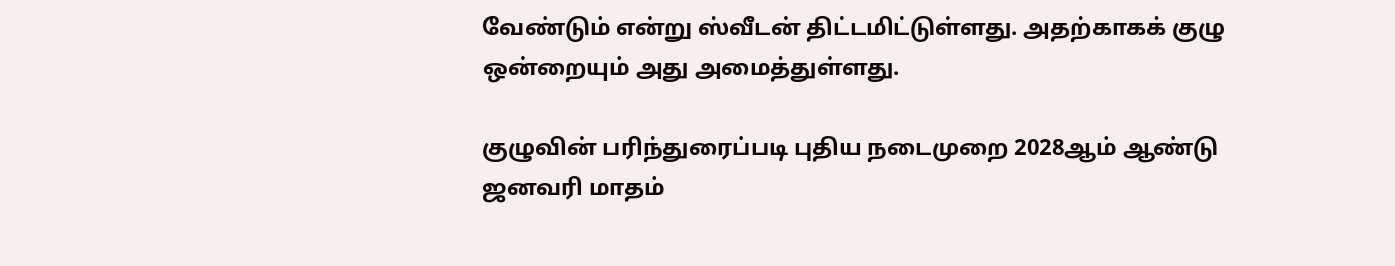வேண்டும் என்று ஸ்வீடன் திட்டமிட்டுள்ளது. அதற்காகக் குழு ஒன்றையும் அது அமைத்துள்ளது.

குழுவின் பரிந்துரைப்படி புதிய நடைமுறை 2028ஆம் ஆண்டு ஜனவரி மாதம்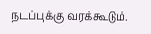நடப்புக்கு வரக்கூடும்.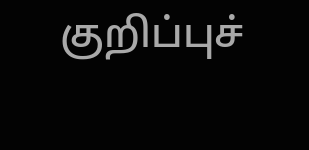குறிப்புச்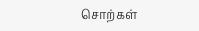சொற்கள்